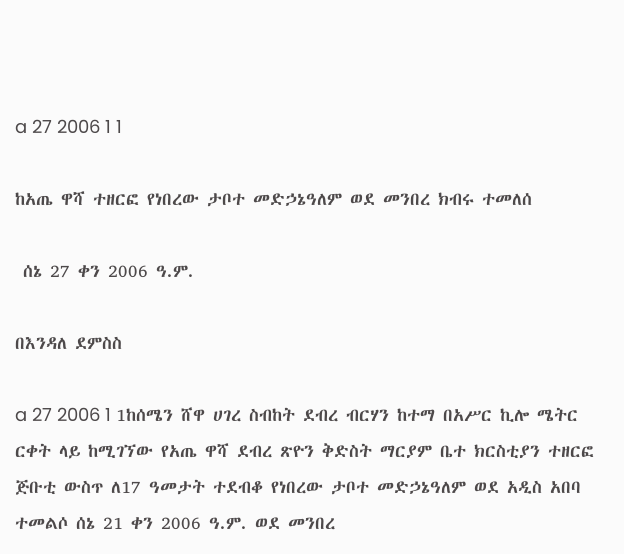a 27 2006 1 1

ከአጤ ዋሻ ተዘርፎ የነበረው ታቦተ መድኃኔዓለም ወደ መንበረ ክብሩ ተመለሰ

 ሰኔ 27 ቀን 2006 ዓ.ም.

በእንዳለ ደምስስ

a 27 2006 1 1ከሰሜን ሸዋ ሀገረ ስብከት ደብረ ብርሃን ከተማ በአሥር ኪሎ ሜትር ርቀት ላይ ከሚገኘው የአጤ ዋሻ ደብረ ጽዮን ቅድስት ማርያም ቤተ ክርስቲያን ተዘርፎ ጅቡቲ ውስጥ ለ17 ዓመታት ተደብቆ የነበረው ታቦተ መድኃኔዓለም ወደ አዲስ አበባ ተመልሶ ሰኔ 21 ቀን 2006 ዓ.ም. ወደ መንበረ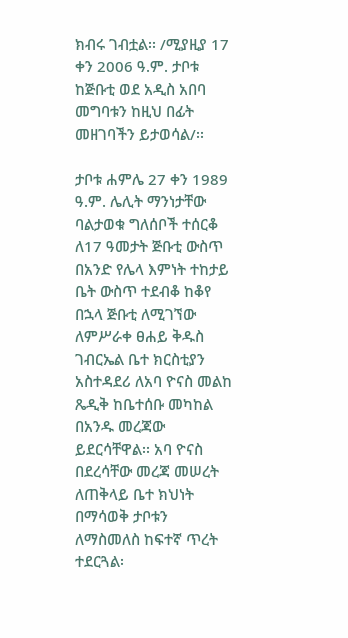ክብሩ ገብቷል፡፡ /ሚያዚያ 17 ቀን 2006 ዓ.ም. ታቦቱ ከጅቡቲ ወደ አዲስ አበባ መግባቱን ከዚህ በፊት መዘገባችን ይታወሳል/፡፡

ታቦቱ ሐምሌ 27 ቀን 1989 ዓ.ም. ሌሊት ማንነታቸው ባልታወቁ ግለሰቦች ተሰርቆ ለ17 ዓመታት ጅቡቲ ውስጥ በአንድ የሌላ እምነት ተከታይ ቤት ውስጥ ተደብቆ ከቆየ በኋላ ጅቡቲ ለሚገኘው ለምሥራቀ ፀሐይ ቅዱስ ገብርኤል ቤተ ክርስቲያን አስተዳደሪ ለአባ ዮናስ መልከ ጼዲቅ ከቤተሰቡ መካከል በአንዱ መረጃው ይደርሳቸዋል፡፡ አባ ዮናስ በደረሳቸው መረጃ መሠረት ለጠቅላይ ቤተ ክህነት በማሳወቅ ታቦቱን ለማስመለስ ከፍተኛ ጥረት ተደርጓል፡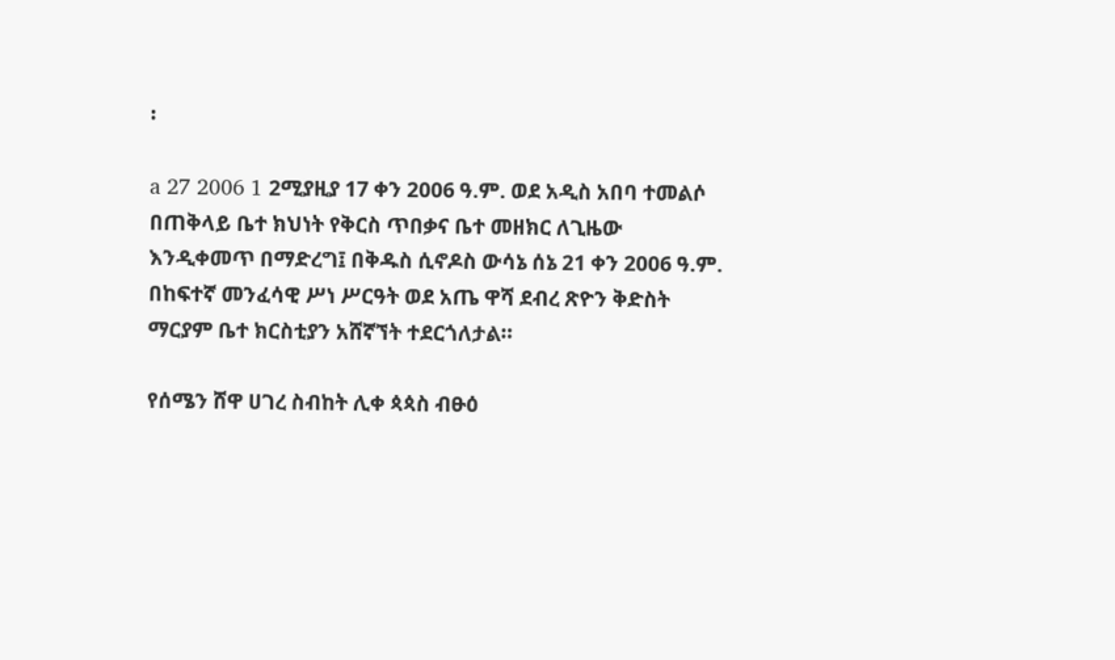፡

a 27 2006 1 2ሚያዚያ 17 ቀን 2006 ዓ.ም. ወደ አዲስ አበባ ተመልሶ በጠቅላይ ቤተ ክህነት የቅርስ ጥበቃና ቤተ መዘክር ለጊዜው እንዲቀመጥ በማድረግ፤ በቅዱስ ሲኖዶስ ውሳኔ ሰኔ 21 ቀን 2006 ዓ.ም. በከፍተኛ መንፈሳዊ ሥነ ሥርዓት ወደ አጤ ዋሻ ደብረ ጽዮን ቅድስት ማርያም ቤተ ክርስቲያን አሸኛኘት ተደርጎለታል፡፡

የሰሜን ሸዋ ሀገረ ስብከት ሊቀ ጳጳስ ብፁዕ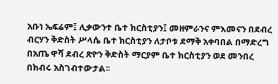አቡነ ኤፍሬም፤ ሊቃውንተ ቤተ ክርስቲያን፤ መዘምራንና ምእመናን በደብረ ብርሃን ቅድስት ሥላሴ ቤተ ክርስቲያን ለታቦቱ ደማቅ አቀባበል በማድረግ በአጤ ዋሻ ደብረ ጽዮን ቅድስት ማርያም ቤተ ክርስቲያን ወደ መንበረ በክብሩ አስገብተውታል፡፡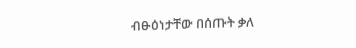ብፁዕነታቸው በሰጡት ቃለ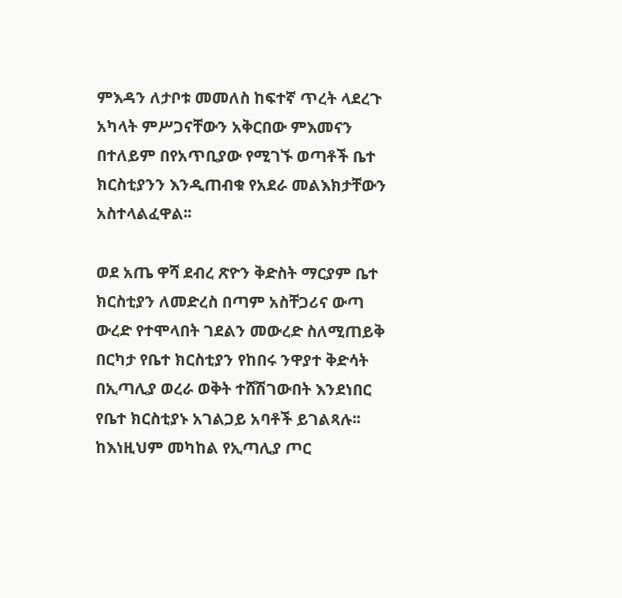ምእዳን ለታቦቱ መመለስ ከፍተኛ ጥረት ላደረጉ አካላት ምሥጋናቸውን አቅርበው ምእመናን በተለይም በየአጥቢያው የሚገኙ ወጣቶች ቤተ ክርስቲያንን እንዲጠብቁ የአደራ መልእክታቸውን አስተላልፈዋል፡፡

ወደ አጤ ዋሻ ደብረ ጽዮን ቅድስት ማርያም ቤተ ክርስቲያን ለመድረስ በጣም አስቸጋሪና ውጣ ውረድ የተሞላበት ገደልን መውረድ ስለሚጠይቅ በርካታ የቤተ ክርስቲያን የከበሩ ንዋያተ ቅድሳት በኢጣሊያ ወረራ ወቅት ተሸሽገውበት እንደነበር የቤተ ክርስቲያኑ አገልጋይ አባቶች ይገልጻሉ፡፡ ከእነዚህም መካከል የኢጣሊያ ጦር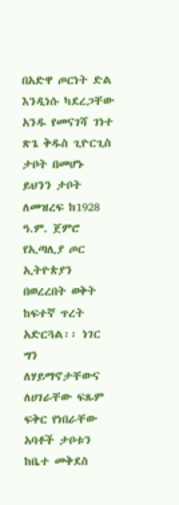በአድዋ ጦርነት ድል እንዲነሱ ካደረጋቸው አንዱ የመናገሻ ገነተ ጽጌ ቅዱስ ጊዮርጊስ ታቦት በመሆኑ ይህንን ታቦት ለመዝረፍ ከ1928 ዓ.ም. ጀምሮ የኢጣሊያ ጦር ኢትዮጵያን በወረረበት ወቅት ከፍተኛ ጥረት አድርጓል፡፡ ነገር ግን ለሃይማኖታቸውና ለሀገራቸው ፍጹም ፍቅር የነበራቸው አባቶች ታቦቱን ከቤተ መቅደስ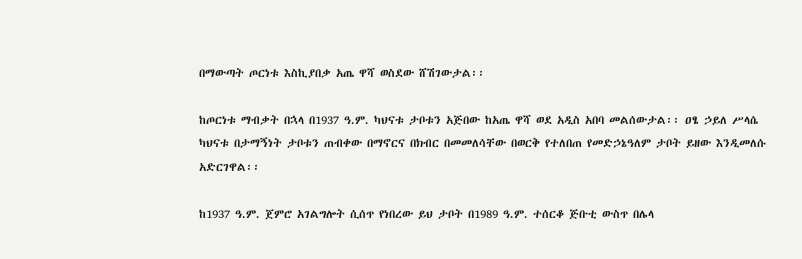በማውጣት ጦርነቱ እስኪያበቃ አጤ ዋሻ ወስደው ሸሽገውታል፡፡

ከጦርነቱ ማብቃት በኋላ በ1937 ዓ.ም. ካህናቱ ታቦቱን አጅበው ከአጤ ዋሻ ወደ አዲስ አበባ መልሰውታል፡፡ ዐፄ ኃይለ ሥላሴ ካህናቱ በታማኝነት ታቦቱን ጠብቀው በማኖርና በክብር በመመለሳቸው በወርቅ የተለበጠ የመድኃኔዓለም ታቦት ይዘው እንዲመለሱ አድርገዋል፡፡

ከ1937 ዓ.ም. ጀምሮ አገልግሎት ሲሰጥ የነበረው ይህ ታቦት በ1989 ዓ.ም. ተሰርቆ ጅቡቲ ውስጥ በሌላ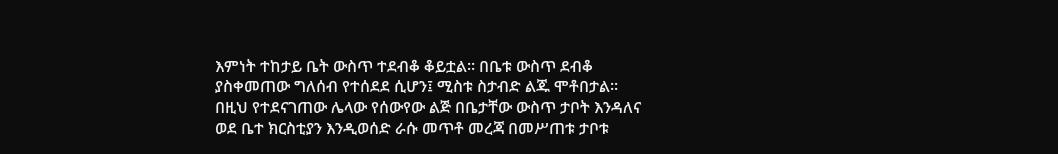እምነት ተከታይ ቤት ውስጥ ተደብቆ ቆይቷል፡፡ በቤቱ ውስጥ ደብቆ ያስቀመጠው ግለሰብ የተሰደደ ሲሆን፤ ሚስቱ ስታብድ ልጁ ሞቶበታል፡፡ በዚህ የተደናገጠው ሌላው የሰውየው ልጅ በቤታቸው ውስጥ ታቦት እንዳለና ወደ ቤተ ክርስቲያን እንዲወሰድ ራሱ መጥቶ መረጃ በመሥጠቱ ታቦቱ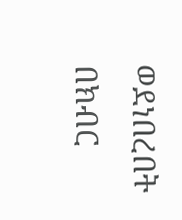ወደነበረበት በክብር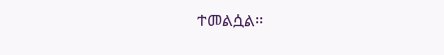ተመልሷል፡፡